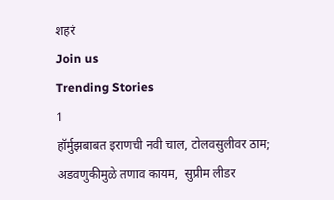शहरं
Join us
Trending Stories
1
हॉर्मुझबाबत इराणची नवी चाल, टोलवसुलीवर ठाम; अडवणुकीमुळे तणाव कायम,  सुप्रीम लीडर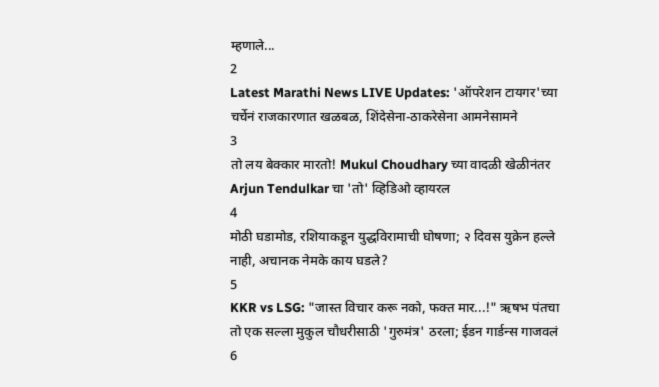म्हणाले...
2
Latest Marathi News LIVE Updates: 'ऑपरेशन टायगर'च्या चर्चेनं राजकारणात खळबळ, शिंदेसेना-ठाकरेसेना आमनेसामने
3
तो लय बेक्कार मारतो! Mukul Choudhary च्या वादळी खेळीनंतर Arjun Tendulkar चा 'तो' व्हिडिओ व्हायरल
4
मोठी घडामोड, रशियाकडून युद्धविरामाची घोषणा; २ दिवस युक्रेन हल्ले नाही, अचानक नेमके काय घडले?
5
KKR vs LSG: "जास्त विचार करू नको, फक्त मार...!" ऋषभ पंतचा तो एक सल्ला मुकुल चौधरीसाठी 'गुरुमंत्र' ठरला; ईडन गार्डन्स गाजवलं
6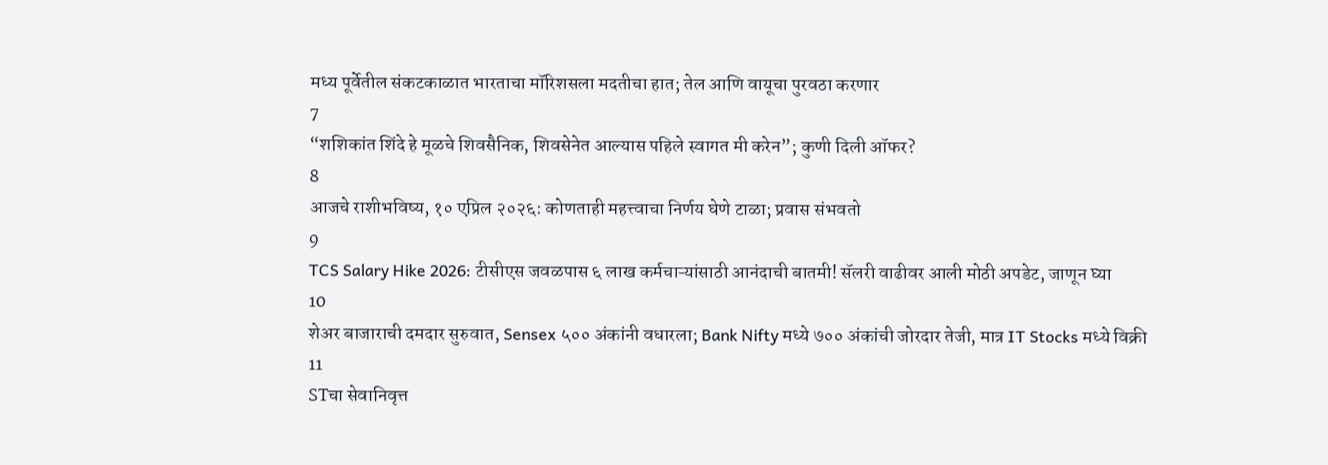मध्य पूर्वेतील संकटकाळात भारताचा मॉरिशसला मदतीचा हात; तेल आणि वायूचा पुरवठा करणार
7
“शशिकांत शिंदे हे मूळचे शिवसैनिक, शिवसेनेत आल्यास पहिले स्वागत मी करेन”; कुणी दिली ऑफर?
8
आजचे राशीभविष्य, १० एप्रिल २०२६: कोणताही महत्त्वाचा निर्णय घेणे टाळा; प्रवास संभवतो
9
TCS Salary Hike 2026: टीसीएस जवळपास ६ लाख कर्मचाऱ्यांसाठी आनंदाची बातमी! सॅलरी वाढीवर आली मोठी अपडेट, जाणून घ्या
10
शेअर बाजाराची दमदार सुरुवात, Sensex ५०० अंकांनी वधारला; Bank Nifty मध्ये ७०० अंकांची जोरदार तेजी, मात्र IT Stocks मध्ये विक्री
11
STचा सेवानिवृत्त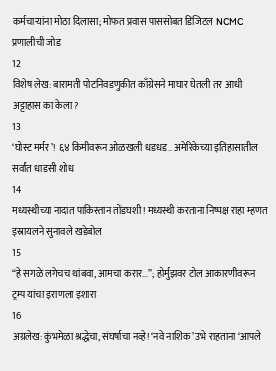कर्मचाऱ्यांना मोठा दिलासा; मोफत प्रवास पाससोबत डिजिटल NCMC प्रणालीची जोड
12
विशेष लेख: बारामती पोटनिवडणुकीत काँग्रेसने माघार घेतली तर आधी अट्टाहास का केला?
13
‘घोस्ट मर्मर’! ६४ किमीवरून ओळखली धडधड.. अमेरिकेच्या इतिहासातील सर्वांत धाडसी शोध
14
मध्यस्थीच्या नादात पाकिस्तान तोंडघशी! मध्यस्थी करताना निष्पक्ष राहा म्हणत इस्रायलने सुनावले खडेबोल
15
“हे सगळे लगेचच थांबवा, आमचा करार...”; होर्मुझवर टोल आकारणीवरून ट्रम्प यांचा इराणला इशारा
16
अग्रलेख: कुंभमेळा श्रद्धेचा, संघर्षाचा नव्हे! ‘नवे नाशिक’ उभे राहताना ‘आपले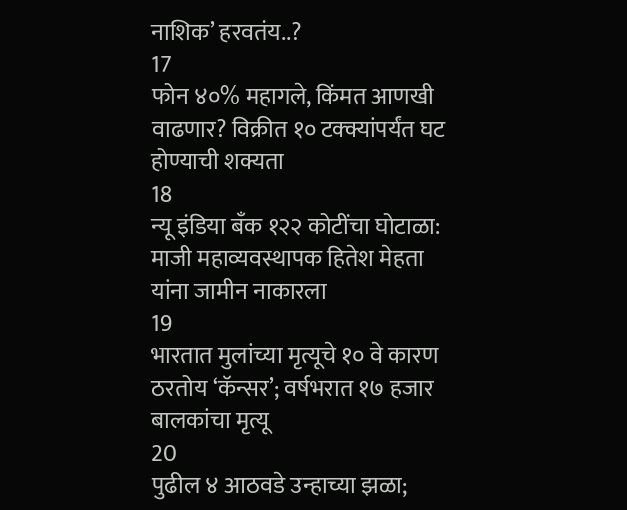नाशिक’ हरवतंय..?
17
फोन ४०% महागले, किंमत आणखी वाढणार? विक्रीत १० टक्क्यांपर्यंत घट होण्याची शक्यता
18
न्यू इंडिया बँक १२२ कोटींचा घोटाळा: माजी महाव्यवस्थापक हितेश मेहता यांना जामीन नाकारला
19
भारतात मुलांच्या मृत्यूचे १० वे कारण ठरतोय ‘कॅन्सर’; वर्षभरात १७ हजार बालकांचा मृत्यू
20
पुढील ४ आठवडे उन्हाच्या झळा;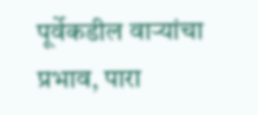पूर्वेकडील वाऱ्यांचा प्रभाव, पारा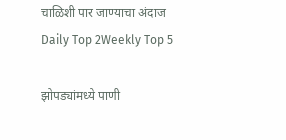चाळिशी पार जाण्याचा अंदाज
Daily Top 2Weekly Top 5

झोपड्यांमध्ये पाणी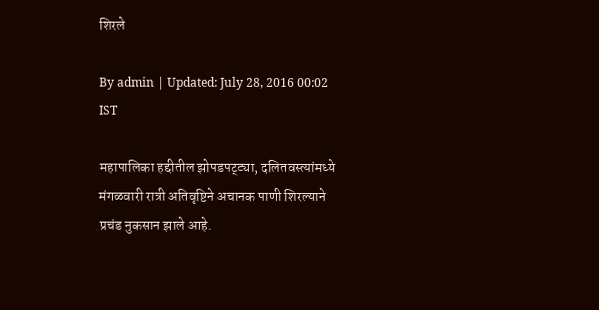शिरले

By admin | Updated: July 28, 2016 00:02 IST

महापालिका हद्दीतील झोपडपट्ट्या, दलितवस्त्यांमध्ये मंगळवारी रात्री अतिवृष्टिने अचानक पाणी शिरल्याने प्रचंड नुकसान झाले आहे.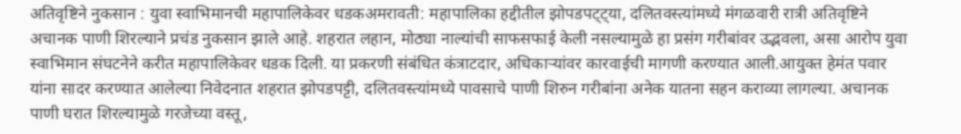अतिवृष्टिने नुकसान : युवा स्वाभिमानची महापालिकेवर धडकअमरावती: महापालिका हद्दीतील झोपडपट्ट्या, दलितवस्त्यांमध्ये मंगळवारी रात्री अतिवृष्टिने अचानक पाणी शिरल्याने प्रचंड नुकसान झाले आहे. शहरात लहान, मोठ्या नाल्यांची साफसफाई केली नसल्यामुळे हा प्रसंग गरीबांवर उद्भवला, असा आरोप युवा स्वाभिमान संघटनेने करीत महापालिकेवर धडक दिली. या प्रकरणी संबंधित कंत्राटदार, अधिकाऱ्यांवर कारवाईची मागणी करण्यात आली.आयुक्त हेमंत पवार यांना सादर करण्यात आलेल्या निवेदनात शहरात झोपडपट्टी, दलितवस्त्यांमध्ये पावसाचे पाणी शिरुन गरीबांना अनेक यातना सहन कराव्या लागल्या. अचानक पाणी घरात शिरल्यामुळे गरजेच्या वस्तू,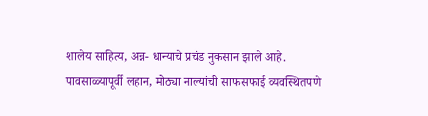शालेय साहित्य, अन्न- धान्याचे प्रचंड नुकसान झाले आहे. पावसाळ्यापूर्वी लहान, मोठ्या नाल्यांची साफसफाई व्यवस्थितपणे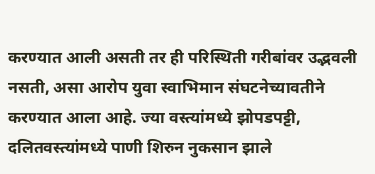करण्यात आली असती तर ही परिस्थिती गरीबांवर उद्भवली नसती, असा आरोप युवा स्वाभिमान संघटनेच्यावतीने करण्यात आला आहे. ज्या वस्त्यांमध्ये झोपडपट्टी, दलितवस्त्यांमध्ये पाणी शिरुन नुकसान झाले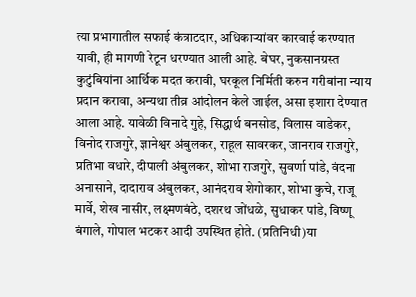त्या प्रभागातील सफाई कंत्राटदार, अधिकाऱ्यांवर कारवाई करण्यात यावी, ही मागणी रेटून धरण्यात आली आहे. बेघर, नुकसानग्रस्त कुटुंबियांना आर्थिक मदत करावी, घरकूल निर्मिती करुन गरीबांना न्याय प्रदान करावा, अन्यथा तीव्र आंदोलन केले जाईल, असा इशारा देण्यात आला आहे. यावेळी विनादे गुहे, सिद्धार्थ बनसोड, विलास वाडेकर, विनोद राजगुरे, ज्ञानेश्वर अंबुलकर, राहूल सावरकर, जानराव राजगुरे, प्रतिभा वधारे, दीपाली अंबुलकर, शोभा राजगुरे, सुवर्णा पांडे, वंदना अनासाने, दादाराव अंबुलकर, आनंदराव शेगोकार, शोभा कुचे, राजू मार्वे, शेख नासीर, लक्ष्मणबंठे, दशरथ जोंधळे, सुधाकर पांडे, विष्णू बंगाले, गोपाल भटकर आदी उपस्थित होते. (प्रतिनिधी)या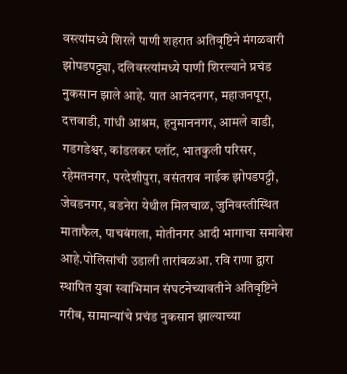वस्त्यांमध्ये शिरले पाणी शहरात अतिवृष्टिने मंगळवारी झोपडपट्ट्या, दलिवस्त्यांमध्ये पाणी शिरल्याने प्रचंड नुकसान झाले आहे. यात आनंदनगर, महाजनपूरा, दत्तवाडी, गांधी आश्रम, हनुमाननगर, आमले वाडी, गडगडेश्वर, कांडलकर प्लॉट, भातकुली परिसर, रहेमतनगर, परदेशीपुरा, वसंतराव नाईक झोपडपट्टी, जेवडनगर, बडनेरा येथील मिलचाळ, जुनिवस्तीस्थित माताफैल, पाचबंगला, मोतीनगर आदी भागाचा समावेश आहे.पोलिसांची उडाली तारांबळआ. रवि राणा द्वारा स्थापित युवा स्वाभिमान संघटनेच्यावतीने अतिवृष्टिने गरीब, सामान्यांचे प्रचंड नुकसान झाल्याच्या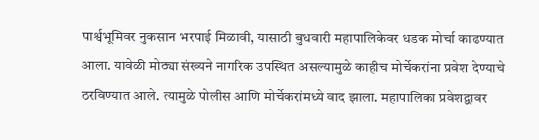पार्श्वभूमिवर नुकसान भरपाई मिळावी, यासाठी बुधवारी महापालिकेवर धडक मोर्चा काढण्यात आला. यावेळी मोठ्या संख्यने नागरिक उपस्थित असल्यामुळे काहीच मोर्चेकरांना प्रवेश देण्याचे ठरविण्यात आले. त्यामुळे पोलीस आणि मोर्चेकरांमध्ये वाद झाला. महापालिका प्रवेशद्वावर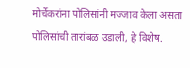मोर्चेकरांना पोलिसांनी मज्जाव केला असता पोलिसांची तारांबळ उडाली, हे विशेष.